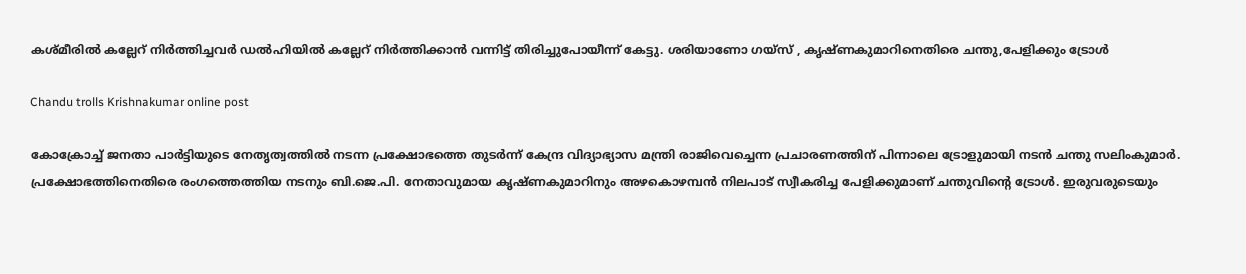കശ്മീരിൽ കല്ലേറ് നിർത്തിച്ചവർ ഡൽഹിയിൽ കല്ലേറ് നിർത്തിക്കാൻ വന്നിട്ട് തിരിച്ചുപോയീന്ന് കേട്ടു. ശരിയാണോ ഗയ്‌സ് , കൃഷ്ണകുമാറിനെതിരെ ചന്തു,പേളിക്കും ട്രോൾ

Chandu trolls Krishnakumar online post

കോക്രോച്ച് ജനതാ പാർട്ടിയുടെ നേതൃത്വത്തിൽ നടന്ന പ്രക്ഷോഭത്തെ തുടർന്ന് കേന്ദ്ര വിദ്യാഭ്യാസ മന്ത്രി രാജിവെച്ചെന്ന പ്രചാരണത്തിന് പിന്നാലെ ട്രോളുമായി നടൻ ചന്തു സലിംകുമാർ. പ്രക്ഷോഭത്തിനെതിരെ രംഗത്തെത്തിയ നടനും ബി.ജെ.പി. നേതാവുമായ കൃഷ്ണകുമാറിനും അഴകൊഴമ്പൻ നിലപാട് സ്വീകരിച്ച പേളിക്കുമാണ് ചന്തുവിന്റെ ട്രോൾ. ഇരുവരുടെയും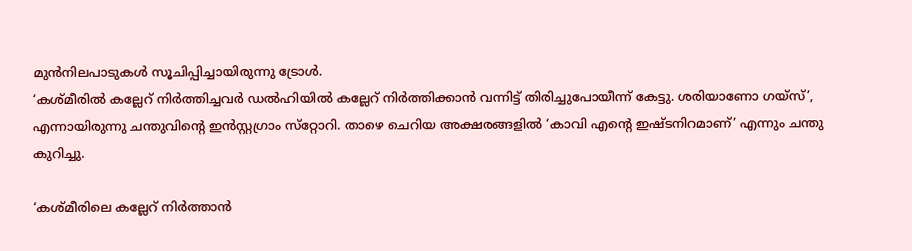മുൻനിലപാടുകൾ സൂചിപ്പിച്ചായിരുന്നു ട്രോൾ.
‘കശ്മീരിൽ കല്ലേറ് നിർത്തിച്ചവർ ഡൽഹിയിൽ കല്ലേറ് നിർത്തിക്കാൻ വന്നിട്ട് തിരിച്ചുപോയീന്ന് കേട്ടു. ശരിയാണോ ഗയ്‌സ്’, എന്നായിരുന്നു ചന്തുവിന്റെ ഇൻസ്റ്റഗ്രാം സ്‌റ്റോറി. താഴെ ചെറിയ അക്ഷരങ്ങളിൽ ‘കാവി എന്റെ ഇഷ്ടനിറമാണ്’ എന്നും ചന്തു കുറിച്ചു.

‘കശ്മീരിലെ കല്ലേറ് നിർത്താൻ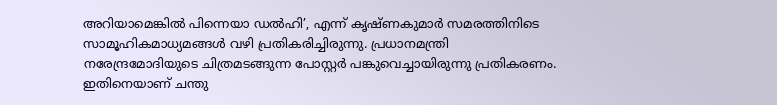അറിയാമെങ്കിൽ പിന്നെയാ ഡൽഹി’, എന്ന് കൃഷ്ണകുമാർ സമരത്തിനിടെ സാമൂഹികമാധ്യമങ്ങൾ വഴി പ്രതികരിച്ചിരുന്നു. പ്രധാനമന്ത്രി നരേന്ദ്രമോദിയുടെ ചിത്രമടങ്ങുന്ന പോസ്റ്റർ പങ്കുവെച്ചായിരുന്നു പ്രതികരണം. ഇതിനെയാണ് ചന്തു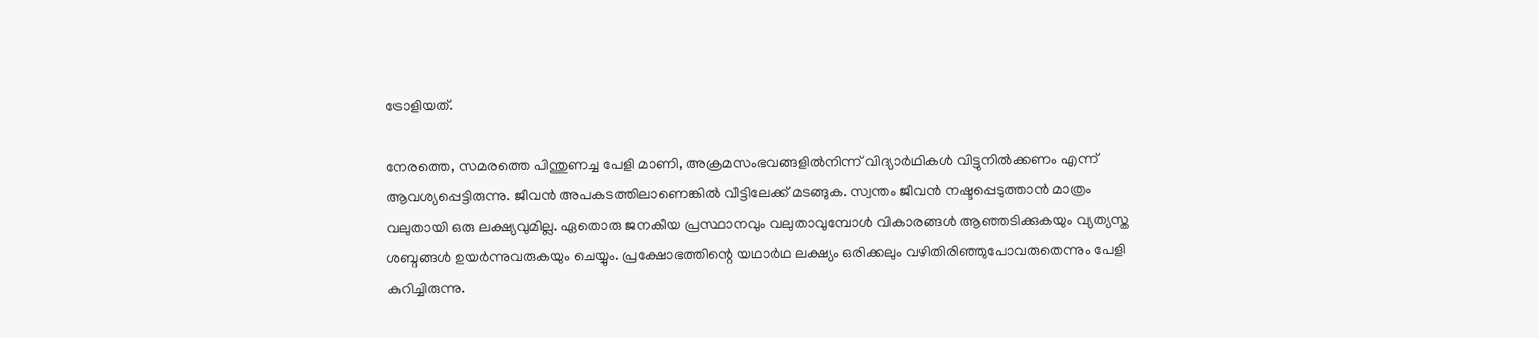ട്രോളിയത്.

നേരത്തെ, സമരത്തെ പിന്തുണച്ച പേളി മാണി, അക്രമസംഭവങ്ങളിൽനിന്ന് വിദ്യാർഥികൾ വിട്ടുനിൽക്കണം എന്ന് ആവശ്യപ്പെട്ടിരുന്നു. ജീവൻ അപകടത്തിലാണെങ്കിൽ വീട്ടിലേക്ക് മടങ്ങുക. സ്വന്തം ജീവൻ നഷ്ടപ്പെടുത്താൻ മാത്രം വലുതായി ഒരു ലക്ഷ്യവുമില്ല. ഏതൊരു ജനകീയ പ്രസ്ഥാനവും വലുതാവുമ്പോൾ വികാരങ്ങൾ ആഞ്ഞടിക്കുകയും വ്യത്യസ്ത ശബ്ദങ്ങൾ ഉയർന്നുവരുകയും ചെയ്യും. പ്രക്ഷോഭത്തിന്റെ യഥാർഥ ലക്ഷ്യം ഒരിക്കലും വഴിതിരിഞ്ഞുപോവരുതെന്നും പേളി കുറിച്ചിരുന്നു.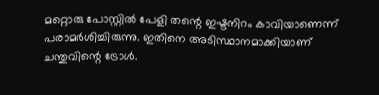മറ്റൊരു പോസ്റ്റിൽ പേളി തന്റെ ഇഷ്ടനിറം കാവിയാണെന്ന് പരാമർശിച്ചിരുന്നു. ഇതിനെ അടിസ്ഥാനമാക്കിയാണ് ചന്തുവിന്റെ ട്രോൾ.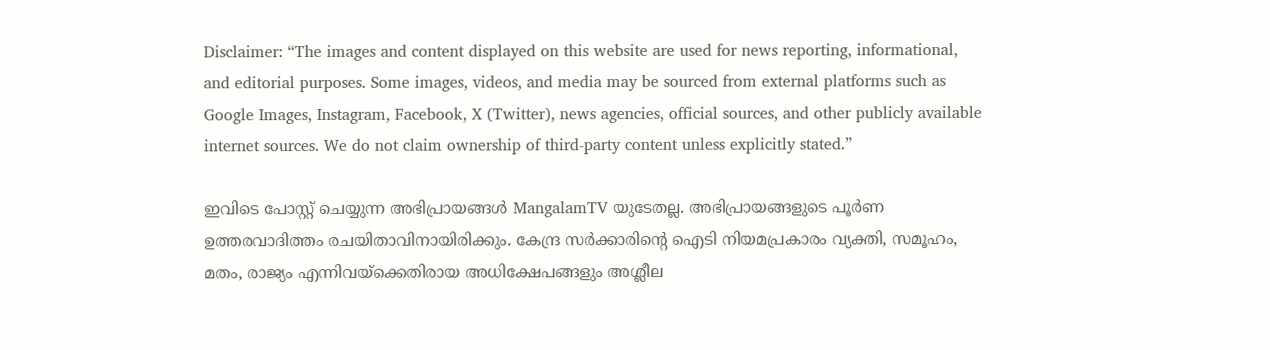Disclaimer: “The images and content displayed on this website are used for news reporting, informational, and editorial purposes. Some images, videos, and media may be sourced from external platforms such as Google Images, Instagram, Facebook, X (Twitter), news agencies, official sources, and other publicly available internet sources. We do not claim ownership of third-party content unless explicitly stated.”

ഇവിടെ പോസ്റ്റ് ചെയ്യുന്ന അഭിപ്രായങ്ങൾ MangalamTV യുടേതല്ല. അഭിപ്രായങ്ങളുടെ പൂർണ ഉത്തരവാദിത്തം രചയിതാവിനായിരിക്കും. കേന്ദ്ര സർക്കാരിന്റെ ഐടി നിയമപ്രകാരം വ്യക്തി, സമൂഹം, മതം, രാജ്യം എന്നിവയ്ക്കെതിരായ അധിക്ഷേപങ്ങളും അശ്ലീല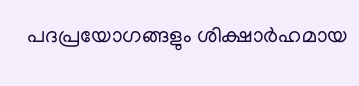പദപ്രയോഗങ്ങളും ശിക്ഷാർഹമായ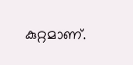കുറ്റമാണ്.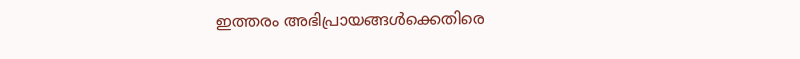ഇത്തരം അഭിപ്രായങ്ങൾക്കെതിരെ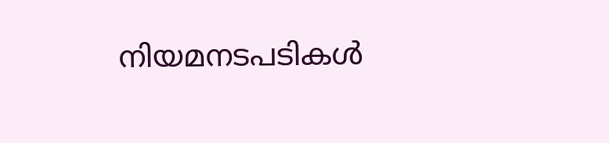നിയമനടപടികൾ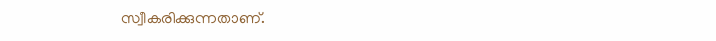സ്വീകരിക്കുന്നതാണ്.